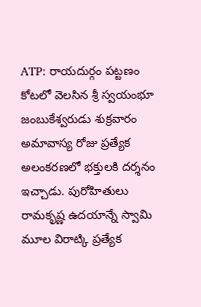ATP: రాయదుర్గం పట్టణం కోటలో వెలసిన శ్రీ స్వయంభూ జంబుకేశ్వరుడు శుక్రవారం అమావాస్య రోజు ప్రత్యేక అలంకరణలో భక్తులకి దర్శనం ఇచ్చాడు. పురోహితులు రామకృష్ణ ఉదయాన్నే స్వామి మూల విరాట్కి ప్రత్యేక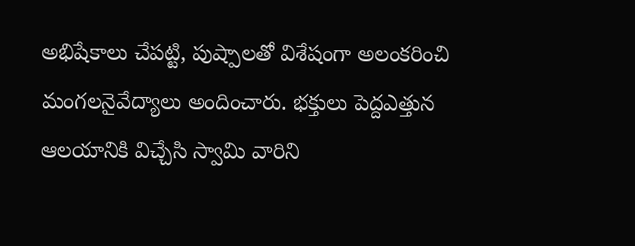అభిషేకాలు చేపట్టి, పుష్పాలతో విశేషంగా అలంకరించి మంగలనైవేద్యాలు అందించారు. భక్తులు పెద్దఎత్తున ఆలయానికి విచ్చేసి స్వామి వారిని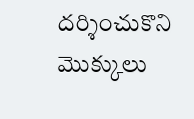దర్శించుకొని మొక్కులు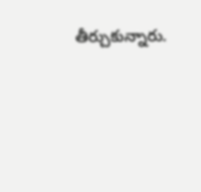తీర్చుకున్నారు.